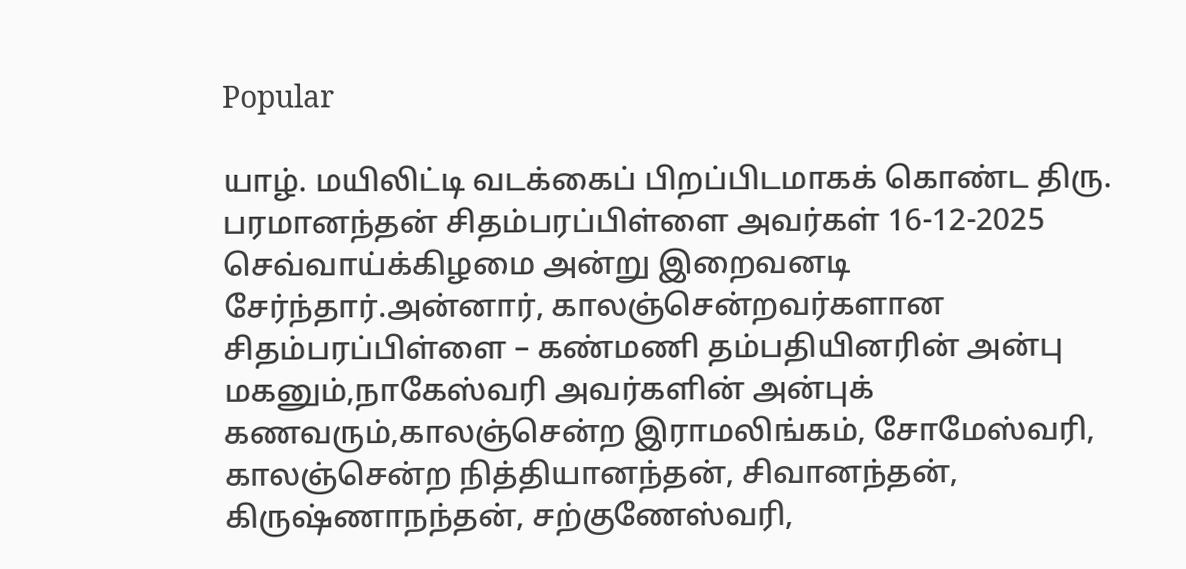Popular

யாழ். மயிலிட்டி வடக்கைப் பிறப்பிடமாகக் கொண்ட திரு. பரமானந்தன் சிதம்பரப்பிள்ளை அவர்கள் 16-12-2025 செவ்வாய்க்கிழமை அன்று இறைவனடி சேர்ந்தார்.அன்னார், காலஞ்சென்றவர்களான சிதம்பரப்பிள்ளை – கண்மணி தம்பதியினரின் அன்பு மகனும்,நாகேஸ்வரி அவர்களின் அன்புக் கணவரும்,காலஞ்சென்ற இராமலிங்கம், சோமேஸ்வரி, காலஞ்சென்ற நித்தியானந்தன், சிவானந்தன், கிருஷ்ணாநந்தன், சற்குணேஸ்வரி,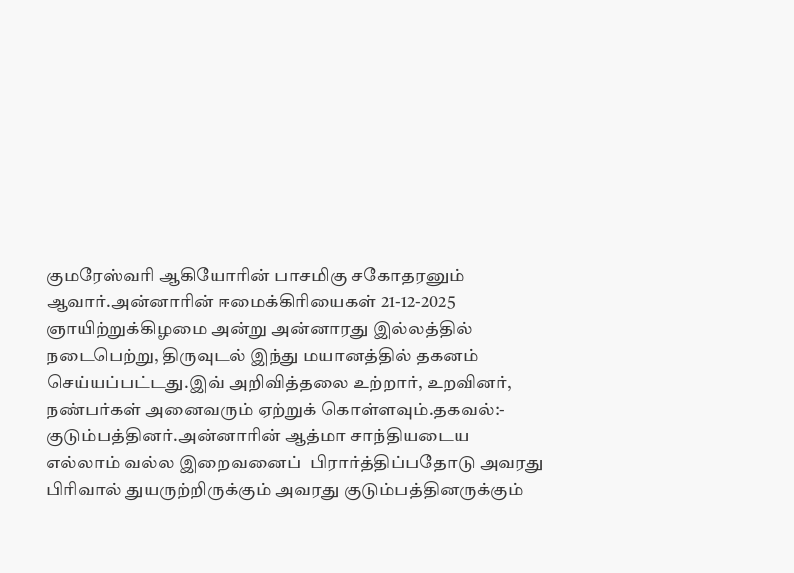குமரேஸ்வரி ஆகியோரின் பாசமிகு சகோதரனும் ஆவார்.அன்னாரின் ஈமைக்கிரியைகள் 21-12-2025 ஞாயிற்றுக்கிழமை அன்று அன்னாரது இல்லத்தில் நடைபெற்று, திருவுடல் இந்து மயானத்தில் தகனம் செய்யப்பட்டது.இவ் அறிவித்தலை உற்றார், உறவினர், நண்பர்கள் அனைவரும் ஏற்றுக் கொள்ளவும்.தகவல்:- குடும்பத்தினர்.அன்னாரின் ஆத்மா சாந்தியடைய எல்லாம் வல்ல இறைவனைப்  பிரார்த்திப்பதோடு அவரது பிரிவால் துயருற்றிருக்கும் அவரது குடும்பத்தினருக்கும்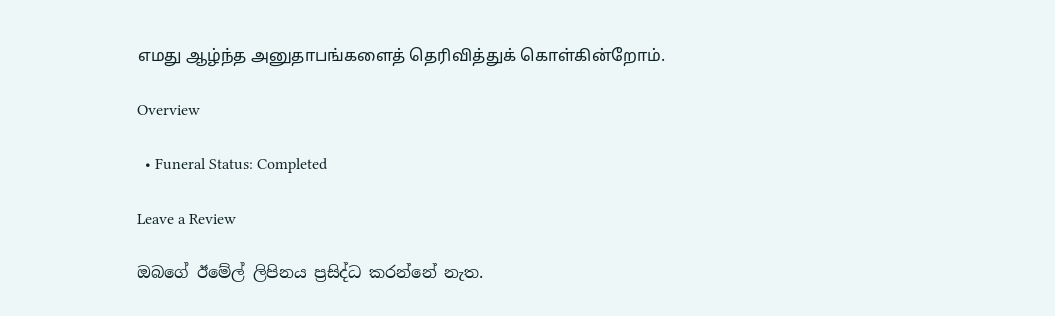எமது ஆழ்ந்த அனுதாபங்களைத் தெரிவித்துக் கொள்கின்றோம்.

Overview

  • Funeral Status: Completed

Leave a Review

ඔබගේ ඊමේල් ලිපිනය ප්‍රසිද්ධ කරන්නේ නැත.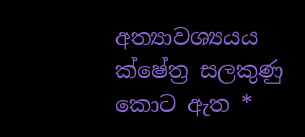අත්‍යාවශ්‍යයය ක්ෂේත්‍ර සලකුණු කොට ඇත *